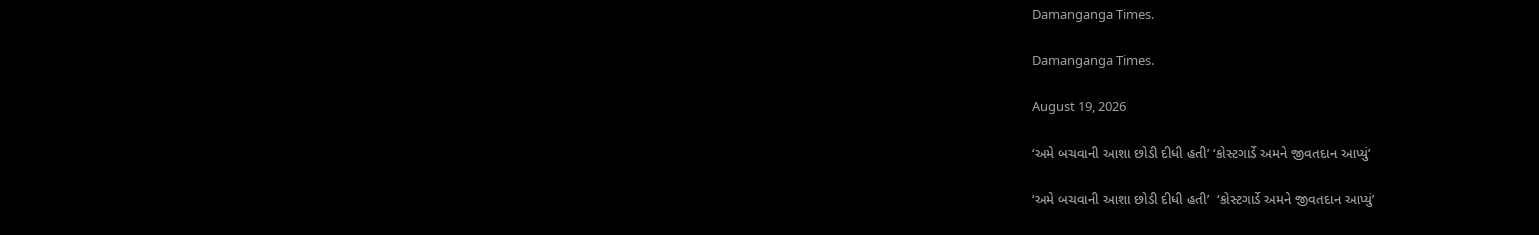Damanganga Times.

Damanganga Times.

August 19, 2026

‘અમે બચવાની આશા છોડી દીધી હતી’ ‘કોસ્ટગાર્ડે અમને જીવતદાન આપ્યું’

‘અમે બચવાની આશા છોડી દીધી હતી’  ‘કોસ્ટગાર્ડે અમને જીવતદાન આપ્યું’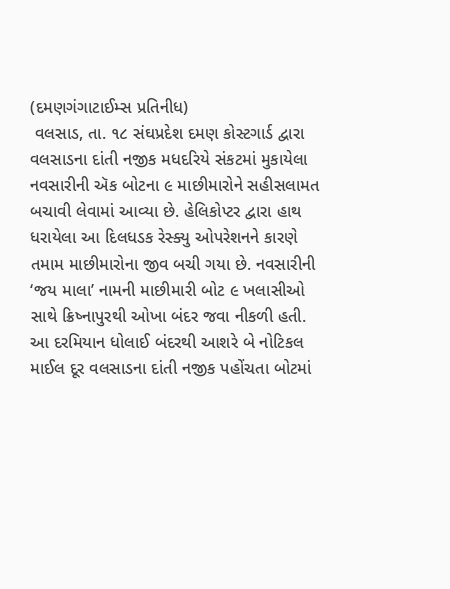(દમણગંગાટાઈમ્સ પ્રતિનીધ)
 વલસાડ, તા. ૧૮ સંઘપ્રદેશ દમણ કોસ્ટગાર્ડ દ્વારા વલસાડના દાંતી નજીક મધદરિયે સંકટમાં મુકાયેલા નવસારીની ઍક બોટના ૯ માછીમારોને સહીસલામત બચાવી લેવામાં આવ્યા છે. હેલિકોપ્ટર દ્વારા હાથ ધરાયેલા આ દિલધડક રેસ્ક્યુ ઓપરેશનને કારણે તમામ માછીમારોના જીવ બચી ગયા છે. નવસારીની ‘જય માલા’ નામની માછીમારી બોટ ૯ ખલાસીઓ સાથે ક્રિષ્નાપુરથી ઓખા બંદર જવા નીકળી હતી. આ દરમિયાન ધોલાઈ બંદરથી આશરે બે નોટિકલ માઈલ દૂર વલસાડના દાંતી નજીક પહોંચતા બોટમાં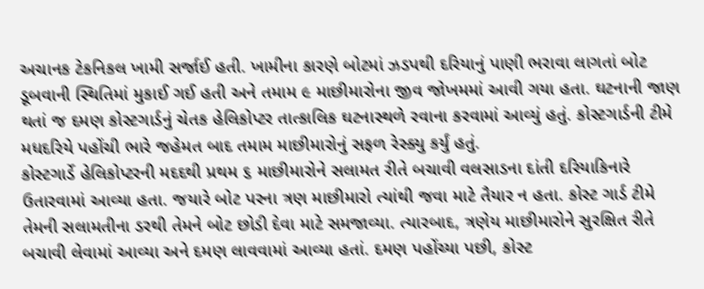અચાનક ટેકનિકલ ખામી સર્જાઈ હતી. ખામીના કારણે બોટમાં ઝડપથી દરિયાનું પાણી ભરાવા લાગતાં બોટ ડૂબવાની સ્થિતિમાં મુકાઈ ગઈ હતી અને તમામ ૯ માછીમારોના જીવ જોખમમાં આવી ગયા હતા. ઘટનાની જાણ થતાં જ દમણ કોસ્ટગાર્ડનું ચેતક હેલિકોપ્ટર તાત્કાલિક ઘટનાસ્થળે રવાના કરવામાં આવ્યું હતું. કોસ્ટગાર્ડની ટીમે મધદરિયે પહોંચી ભારે જહેમત બાદ તમામ માછીમારોનું સફળ રેસ્ક્યુ કર્યું હતું.
કોસ્ટગાર્ડે હેલિકોપ્ટરની મદદથી પ્રથમ ૬ માછીમારોને સલામત રીતે બચાવી વલસાડના દાંતી દરિયાકિનારે ઉતારવામાં આવ્યા હતા. જયારે બોટ પરના ત્રણ માછીમારો ત્યાંથી જવા માટે તૈયાર ન હતા. કોસ્ટ ગાર્ડ ટીમે તેમની સલામતીના ડરથી તેમને બોટ છોડી દેવા માટે સમજાવ્યા. ત્યારબાદ, ત્રણેય માછીમારોને સુરક્ષિત રીતે બચાવી લેવામાં આવ્યા અને દમણ લાવવામાં આવ્યા હતાં. દમણ પહોંચ્યા પછી, કોસ્ટ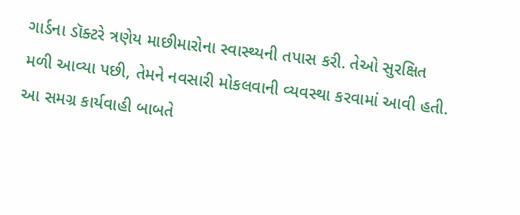ગાર્ડના ડૉક્ટરે ત્રણેય માછીમારોના સ્વાસ્થ્યની તપાસ કરી. તેઓ સુરક્ષિત મળી આવ્યા પછી, તેમને નવસારી મોકલવાની વ્યવસ્થા કરવામાં આવી હતી.
આ સમગ્ર કાર્યવાહી બાબતે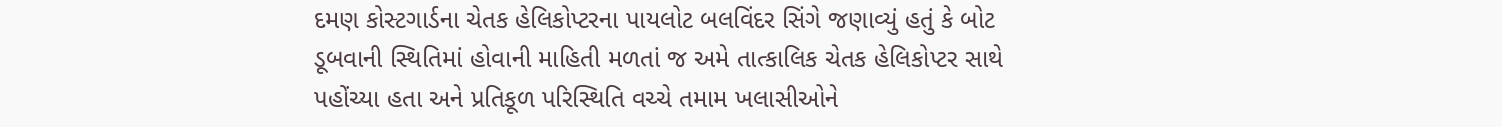દમણ કોસ્ટગાર્ડના ચેતક હેલિકોપ્ટરના પાયલોટ બલવિંદર સિંગે જણાવ્યું હતું કે બોટ ડૂબવાની સ્થિતિમાં હોવાની માહિતી મળતાં જ અમે તાત્કાલિક ચેતક હેલિકોપ્ટર સાથે પહોંચ્યા હતા અને પ્રતિકૂળ પરિસ્થિતિ વચ્ચે તમામ ખલાસીઓને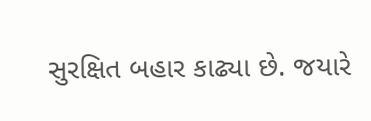સુરક્ષિત બહાર કાઢ્યા છે. જયારે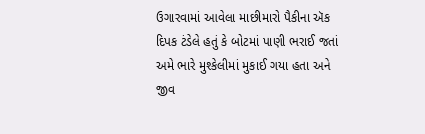ઉગારવામાં આવેલા માછીમારો પૈકીના ઍક દિપક ટંડેલે હતું કે બોટમાં પાણી ભરાઈ જતાં અમે ભારે મુશ્કેલીમાં મુકાઈ ગયા હતા અને જીવ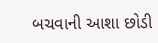બચવાની આશા છોડી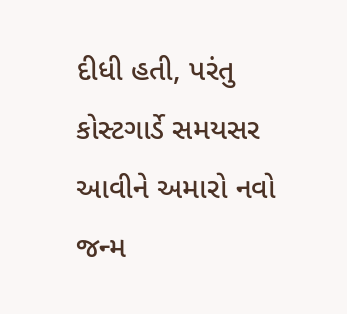દીધી હતી, પરંતુ કોસ્ટગાર્ડે સમયસર આવીને અમારો નવો જન્મ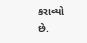કરાવ્યો છે.